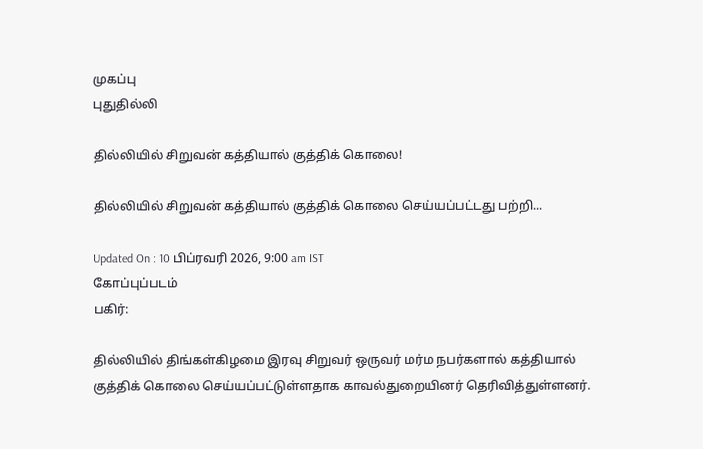முகப்பு
புதுதில்லி

தில்லியில் சிறுவன் கத்தியால் குத்திக் கொலை!

தில்லியில் சிறுவன் கத்தியால் குத்திக் கொலை செய்யப்பட்டது பற்றி...

Updated On : 10 பிப்ரவரி 2026, 9:00 am IST
கோப்புப்படம்
பகிர்:

தில்லியில் திங்கள்கிழமை இரவு சிறுவர் ஒருவர் மர்ம நபர்களால் கத்தியால் குத்திக் கொலை செய்யப்பட்டுள்ளதாக காவல்துறையினர் தெரிவித்துள்ளனர்.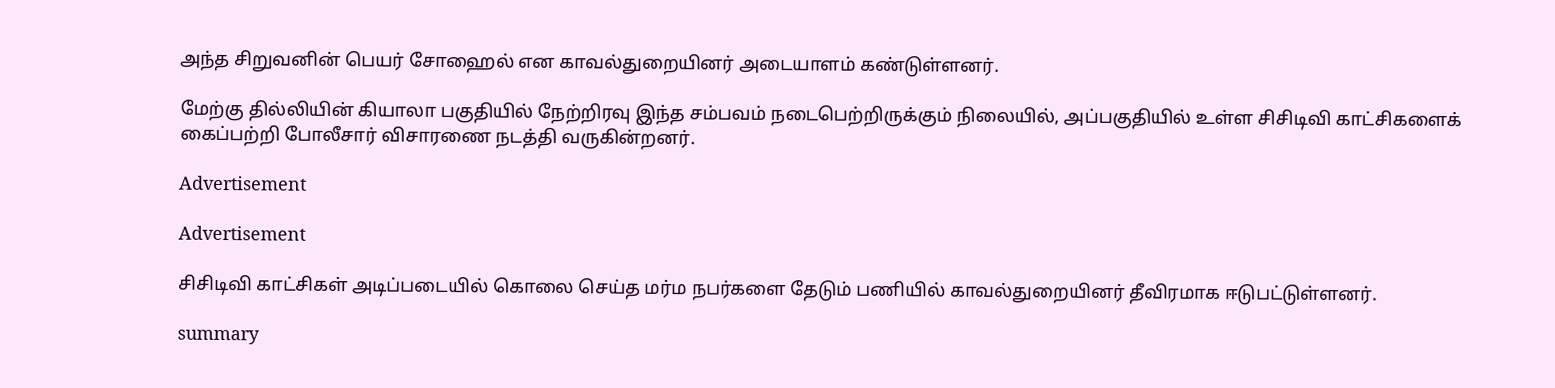அந்த சிறுவனின் பெயர் சோஹைல் என காவல்துறையினர் அடையாளம் கண்டுள்ளனர்.

மேற்கு தில்லியின் கியாலா பகுதியில் நேற்றிரவு இந்த சம்பவம் நடைபெற்றிருக்கும் நிலையில், அப்பகுதியில் உள்ள சிசிடிவி காட்சிகளைக் கைப்பற்றி போலீசார் விசாரணை நடத்தி வருகின்றனர்.

Advertisement

Advertisement

சிசிடிவி காட்சிகள் அடிப்படையில் கொலை செய்த மர்ம நபர்களை தேடும் பணியில் காவல்துறையினர் தீவிரமாக ஈடுபட்டுள்ளனர்.

summary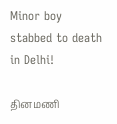Minor boy stabbed to death in Delhi!

தினமணி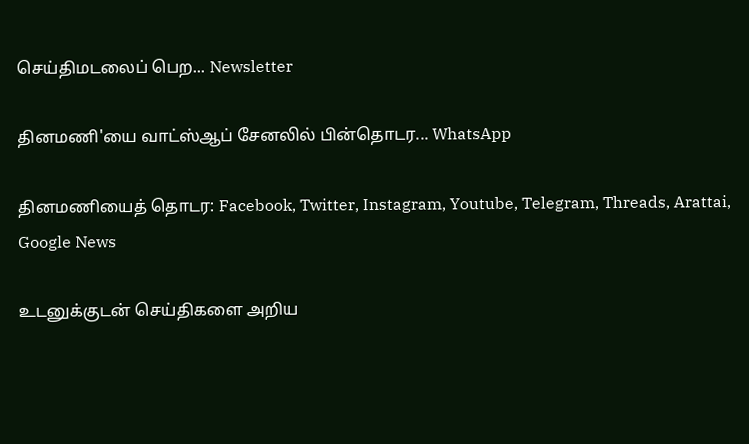செய்திமடலைப் பெற... Newsletter

தினமணி'யை வாட்ஸ்ஆப் சேனலில் பின்தொடர... WhatsApp

தினமணியைத் தொடர: Facebook, Twitter, Instagram, Youtube, Telegram, Threads, Arattai, Google News

உடனுக்குடன் செய்திகளை அறிய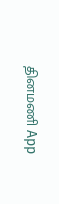தினமணி App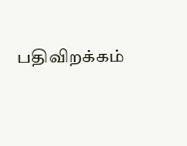பதிவிறக்கம்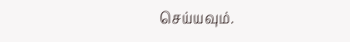செய்யவும்.